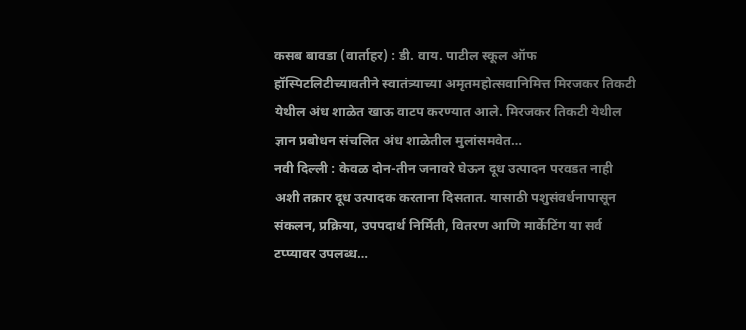कसब बावडा (वार्ताहर) : डी. वाय. पाटील स्कूल ऑफ हॉस्पिटलिटीच्यावतीने स्वातंत्र्याच्या अमृतमहोत्सवानिमित्त मिरजकर तिकटी येथील अंध शाळेत खाऊ वाटप करण्यात आले. मिरजकर तिकटी येथील ज्ञान प्रबोधन संचलित अंध शाळेतील मुलांसमवेत…
नवी दिल्ली : केवळ दोन-तीन जनावरे घेऊन दूध उत्पादन परवडत नाही अशी तक्रार दूध उत्पादक करताना दिसतात. यासाठी पशुसंवर्धनापासून संकलन, प्रक्रिया, उपपदार्थ निर्मिती, वितरण आणि मार्केटिंग या सर्व टप्प्यावर उपलब्ध…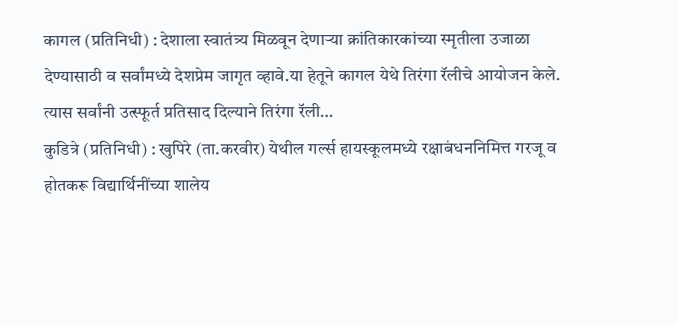कागल (प्रतिनिधी) : देशाला स्वातंत्र्य मिळवून देणाऱ्या क्रांतिकारकांच्या स्मृतीला उजाळा देण्यासाठी व सर्वांमध्ये देशप्रेम जागृत व्हावे.या हेतूने कागल येथे तिरंगा रॅलीचे आयोजन केले. त्यास सर्वांनी उत्स्फूर्त प्रतिसाद दिल्याने तिरंगा रॅली…
कुडित्रे (प्रतिनिधी) : खुपिरे (ता.करवीर) येथील गर्ल्स हायस्कूलमध्ये रक्षाबंधननिमित्त गरजू व होतकरू विद्यार्थिनींच्या शालेय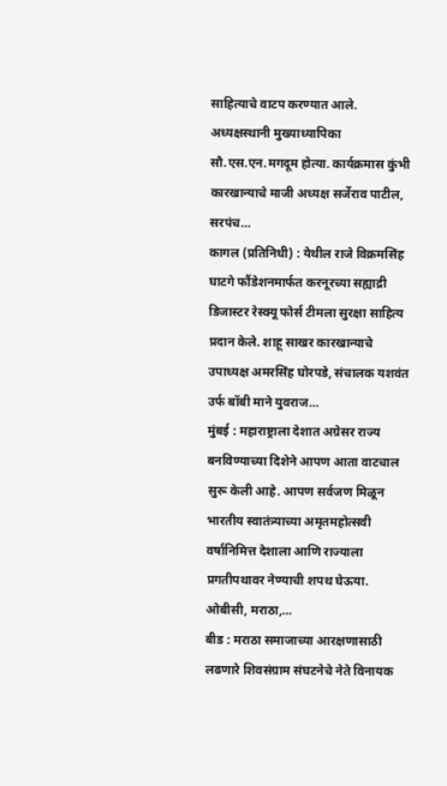साहित्याचे वाटप करण्यात आले. अध्यक्षस्थानी मुख्याध्यापिका सौ.एस.एन.मगदूम होत्या. कार्यक्रमास कुंभी कारखान्याचे माजी अध्यक्ष सर्जेराव पाटील, सरपंच…
कागल (प्रतिनिधी) : येथील राजे विक्रमसिंह घाटगे फौंडेशनमार्फत करनूरच्या सह्याद्री डिजास्टर रेस्क्यू फोर्स टीमला सुरक्षा साहित्य प्रदान केले. शाहू साखर कारखान्याचे उपाध्यक्ष अमरसिंह घोरपडे, संचालक यशवंत उर्फ बॉबी माने युवराज…
मुंबई : महाराष्ट्राला देशात अग्रेसर राज्य बनविण्याच्या दिशेने आपण आता वाटचाल सुरू केली आहे. आपण सर्वजण मिळून भारतीय स्वातंत्र्याच्या अमृतमहोत्सवी वर्षानिमित्त देशाला आणि राज्याला प्रगतीपथावर नेण्याची शपथ घेऊया. ओबीसी, मराठा,…
बीड : मराठा समाजाच्या आरक्षणासाठी लढणारे शिवसंग्राम संघटनेचे नेते विनायक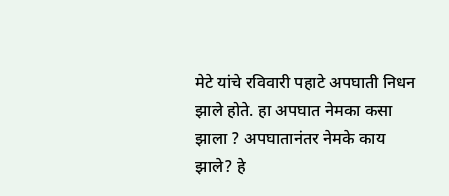मेटे यांचे रविवारी पहाटे अपघाती निधन झाले होते. हा अपघात नेमका कसा झाला ? अपघातानंतर नेमके काय झाले? हे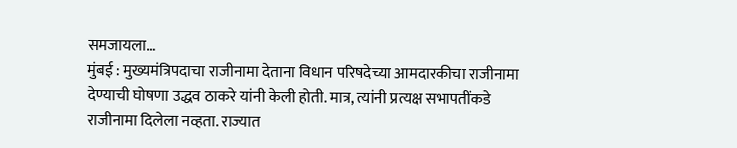समजायला…
मुंबई : मुख्यमंत्रिपदाचा राजीनामा देताना विधान परिषदेच्या आमदारकीचा राजीनामा देण्याची घोषणा उद्धव ठाकरे यांनी केली होती. मात्र, त्यांनी प्रत्यक्ष सभापतींकडे राजीनामा दिलेला नव्हता. राज्यात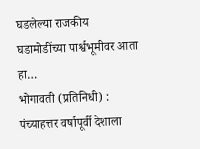घडलेल्या राजकीय घडामोडींच्या पार्श्वभूमीवर आता हा…
भोगावती (प्रतिनिधी) : पंच्याहत्तर वर्षापूर्वी देशाला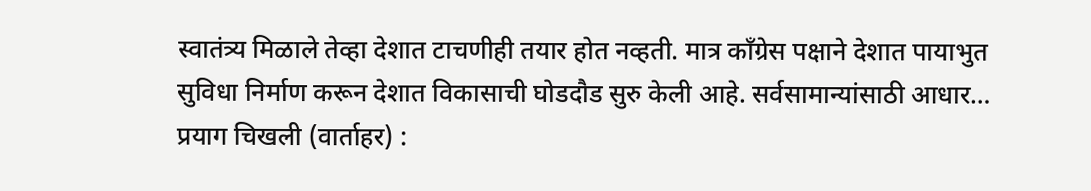स्वातंत्र्य मिळाले तेव्हा देशात टाचणीही तयार होत नव्हती. मात्र कॉंग्रेस पक्षाने देशात पायाभुत सुविधा निर्माण करून देशात विकासाची घोडदौड सुरु केली आहे. सर्वसामान्यांसाठी आधार…
प्रयाग चिखली (वार्ताहर) :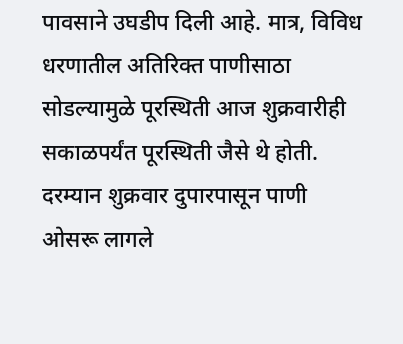पावसाने उघडीप दिली आहे. मात्र, विविध धरणातील अतिरिक्त पाणीसाठा सोडल्यामुळे पूरस्थिती आज शुक्रवारीही सकाळपर्यंत पूरस्थिती जैसे थे होती. दरम्यान शुक्रवार दुपारपासून पाणी ओसरू लागले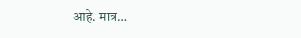आहे. मात्र…